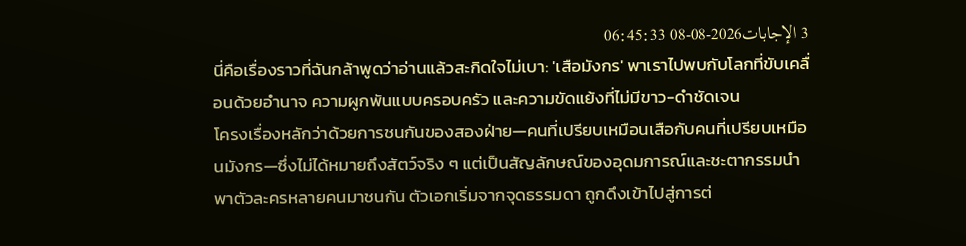3 الإجابات2026-08-08 06:45:33
นี่คือเรื่องราวที่ฉันกล้าพูดว่าอ่านแล้วสะกิดใจไม่เบา: 'เสือมังกร' พาเราไปพบกับโลกที่ขับเคลื่อนด้วยอำนาจ ความผูกพันแบบครอบครัว และความขัดแย้งที่ไม่มีขาว-ดำชัดเจน
โครงเรื่องหลักว่าด้วยการชนกันของสองฝ่าย—คนที่เปรียบเหมือนเสือกับคนที่เปรียบเหมือนมังกร—ซึ่งไม่ได้หมายถึงสัตว์จริง ๆ แต่เป็นสัญลักษณ์ของอุดมการณ์และชะตากรรมนำพาตัวละครหลายคนมาชนกัน ตัวเอกเริ่มจากจุดธรรมดา ถูกดึงเข้าไปสู่การต่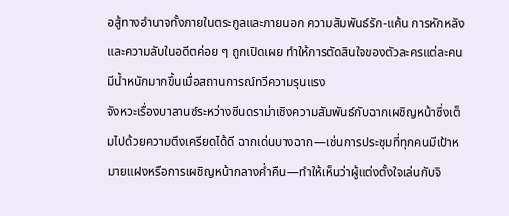อสู้ทางอำนาจทั้งภายในตระกูลและภายนอก ความสัมพันธ์รัก-แค้น การหักหลัง และความลับในอดีตค่อย ๆ ถูกเปิดเผย ทำให้การตัดสินใจของตัวละครแต่ละคนมีน้ำหนักมากขึ้นเมื่อสถานการณ์ทวีความรุนแรง
จังหวะเรื่องบาลานซ์ระหว่างซีนดราม่าเชิงความสัมพันธ์กับฉากเผชิญหน้าซึ่งเต็มไปด้วยความตึงเครียดได้ดี ฉากเด่นบางฉาก—เช่นการประชุมที่ทุกคนมีเป้าหมายแฝงหรือการเผชิญหน้ากลางค่ำคืน—ทำให้เห็นว่าผู้แต่งตั้งใจเล่นกับจิ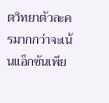ตวิทยาตัวละครมากกว่าจะเน้นแอ็กชันเพีย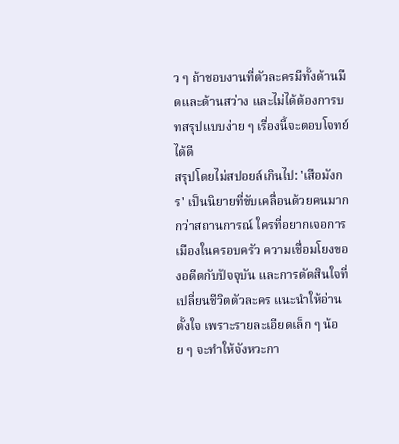ว ๆ ถ้าชอบงานที่ตัวละครมีทั้งด้านมืดและด้านสว่าง และไม่ได้ต้องการบทสรุปแบบง่าย ๆ เรื่องนี้จะตอบโจทย์ได้ดี
สรุปโดยไม่สปอยล์เกินไป: 'เสือมังกร' เป็นนิยายที่ขับเคลื่อนด้วยคนมากกว่าสถานการณ์ ใครที่อยากเจอการเมืองในครอบครัว ความเชื่อมโยงของอดีตกับปัจจุบัน และการตัดสินใจที่เปลี่ยนชีวิตตัวละคร แนะนำให้อ่านตั้งใจ เพราะรายละเอียดเล็ก ๆ น้อย ๆ จะทำให้จังหวะกา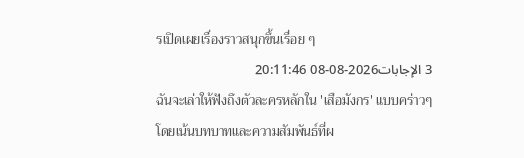รเปิดเผยเรื่องราวสนุกขึ้นเรื่อย ๆ
3 الإجابات2026-08-08 20:11:46
ฉันจะเล่าให้ฟังถึงตัวละครหลักใน 'เสือมังกร' แบบคร่าวๆ โดยเน้นบทบาทและความสัมพันธ์ที่ผ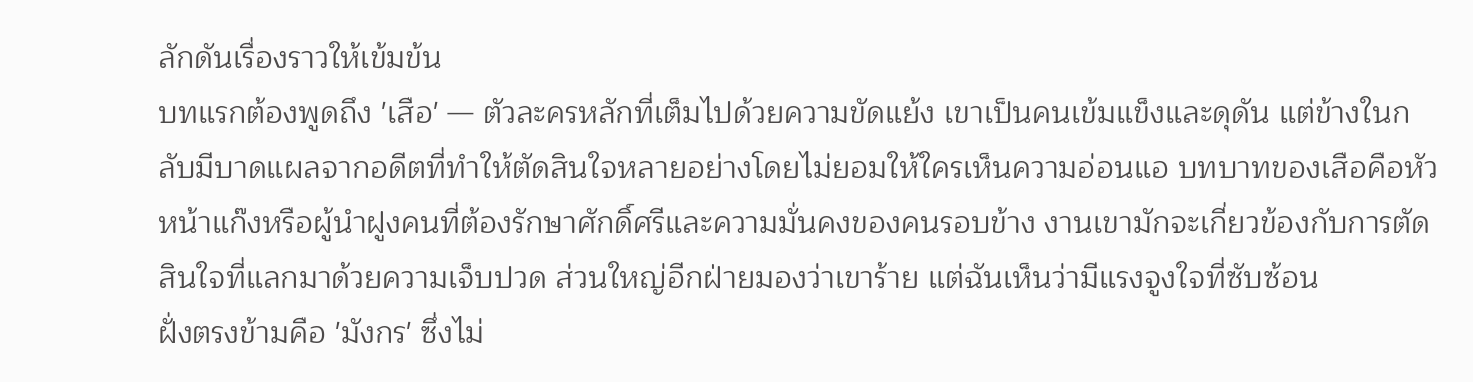ลักดันเรื่องราวให้เข้มข้น
บทแรกต้องพูดถึง 'เสือ' — ตัวละครหลักที่เต็มไปด้วยความขัดแย้ง เขาเป็นคนเข้มแข็งและดุดัน แต่ข้างในกลับมีบาดแผลจากอดีตที่ทำให้ตัดสินใจหลายอย่างโดยไม่ยอมให้ใครเห็นความอ่อนแอ บทบาทของเสือคือหัวหน้าแก๊งหรือผู้นำฝูงคนที่ต้องรักษาศักดิ์ศรีและความมั่นคงของคนรอบข้าง งานเขามักจะเกี่ยวข้องกับการตัดสินใจที่แลกมาด้วยความเจ็บปวด ส่วนใหญ่อีกฝ่ายมองว่าเขาร้าย แต่ฉันเห็นว่ามีแรงจูงใจที่ซับซ้อน
ฝั่งตรงข้ามคือ 'มังกร' ซึ่งไม่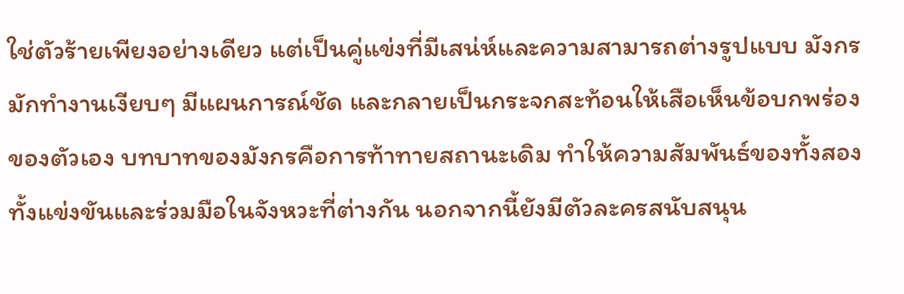ใช่ตัวร้ายเพียงอย่างเดียว แต่เป็นคู่แข่งที่มีเสน่ห์และความสามารถต่างรูปแบบ มังกรมักทำงานเงียบๆ มีแผนการณ์ชัด และกลายเป็นกระจกสะท้อนให้เสือเห็นข้อบกพร่องของตัวเอง บทบาทของมังกรคือการท้าทายสถานะเดิม ทำให้ความสัมพันธ์ของทั้งสองทั้งแข่งขันและร่วมมือในจังหวะที่ต่างกัน นอกจากนี้ยังมีตัวละครสนับสนุน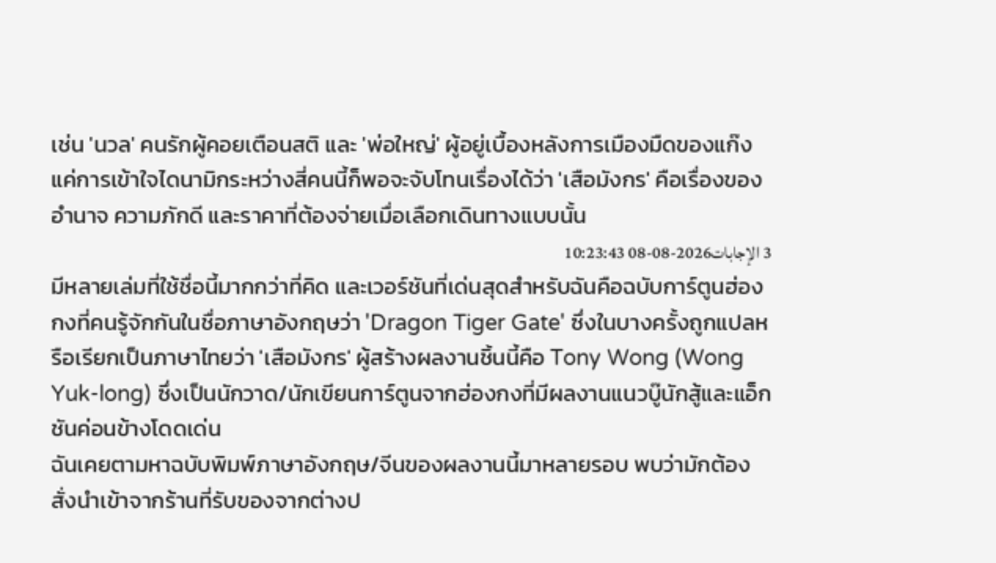เช่น 'นวล' คนรักผู้คอยเตือนสติ และ 'พ่อใหญ่' ผู้อยู่เบื้องหลังการเมืองมืดของแก๊ง แค่การเข้าใจไดนามิกระหว่างสี่คนนี้ก็พอจะจับโทนเรื่องได้ว่า 'เสือมังกร' คือเรื่องของอำนาจ ความภักดี และราคาที่ต้องจ่ายเมื่อเลือกเดินทางแบบนั้น
3 الإجابات2026-08-08 10:23:43
มีหลายเล่มที่ใช้ชื่อนี้มากกว่าที่คิด และเวอร์ชันที่เด่นสุดสำหรับฉันคือฉบับการ์ตูนฮ่องกงที่คนรู้จักกันในชื่อภาษาอังกฤษว่า 'Dragon Tiger Gate' ซึ่งในบางครั้งถูกแปลหรือเรียกเป็นภาษาไทยว่า 'เสือมังกร' ผู้สร้างผลงานชิ้นนี้คือ Tony Wong (Wong Yuk-long) ซึ่งเป็นนักวาด/นักเขียนการ์ตูนจากฮ่องกงที่มีผลงานแนวบู๊นักสู้และแอ็กชันค่อนข้างโดดเด่น
ฉันเคยตามหาฉบับพิมพ์ภาษาอังกฤษ/จีนของผลงานนี้มาหลายรอบ พบว่ามักต้องสั่งนำเข้าจากร้านที่รับของจากต่างป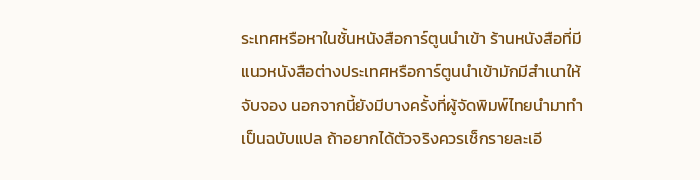ระเทศหรือหาในชั้นหนังสือการ์ตูนนำเข้า ร้านหนังสือที่มีแนวหนังสือต่างประเทศหรือการ์ตูนนำเข้ามักมีสำเนาให้จับจอง นอกจากนี้ยังมีบางครั้งที่ผู้จัดพิมพ์ไทยนำมาทำเป็นฉบับแปล ถ้าอยากได้ตัวจริงควรเช็กรายละเอี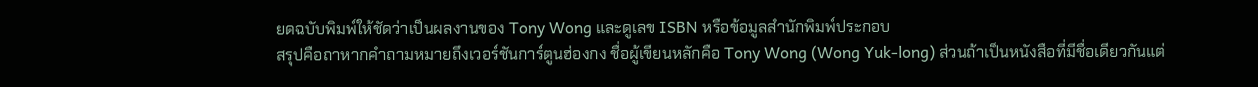ยดฉบับพิมพ์ให้ชัดว่าเป็นผลงานของ Tony Wong และดูเลข ISBN หรือข้อมูลสำนักพิมพ์ประกอบ
สรุปคือถาหากคำถามหมายถึงเวอร์ชันการ์ตูนฮ่องกง ชื่อผู้เขียนหลักคือ Tony Wong (Wong Yuk-long) ส่วนถ้าเป็นหนังสือที่มีชื่อเดียวกันแต่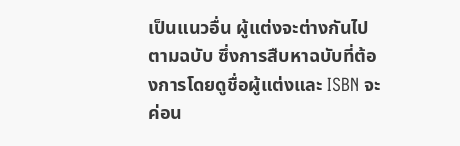เป็นแนวอื่น ผู้แต่งจะต่างกันไปตามฉบับ ซึ่งการสืบหาฉบับที่ต้องการโดยดูชื่อผู้แต่งและ ISBN จะค่อน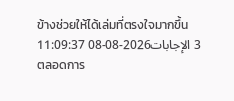ข้างช่วยให้ได้เล่มที่ตรงใจมากขึ้น
3 الإجابات2026-08-08 11:09:37
ตลอดการ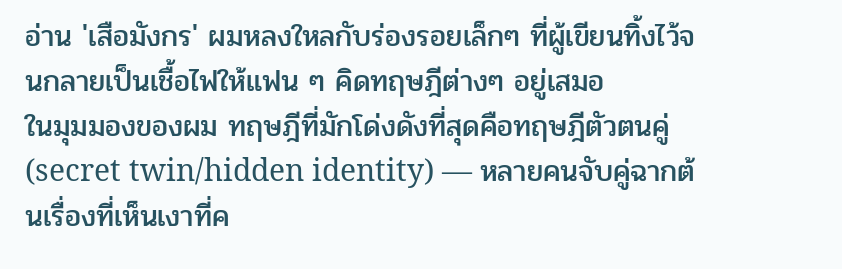อ่าน 'เสือมังกร' ผมหลงใหลกับร่องรอยเล็กๆ ที่ผู้เขียนทิ้งไว้จนกลายเป็นเชื้อไฟให้แฟน ๆ คิดทฤษฎีต่างๆ อยู่เสมอ
ในมุมมองของผม ทฤษฎีที่มักโด่งดังที่สุดคือทฤษฎีตัวตนคู่ (secret twin/hidden identity) — หลายคนจับคู่ฉากต้นเรื่องที่เห็นเงาที่ค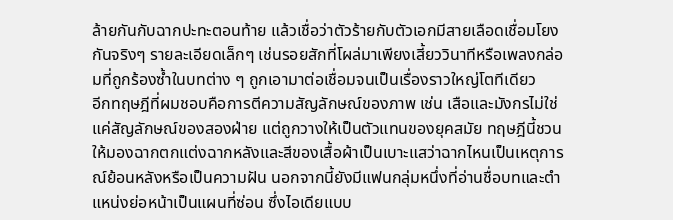ล้ายกันกับฉากปะทะตอนท้าย แล้วเชื่อว่าตัวร้ายกับตัวเอกมีสายเลือดเชื่อมโยงกันจริงๆ รายละเอียดเล็กๆ เช่นรอยสักที่โผล่มาเพียงเสี้ยววินาทีหรือเพลงกล่อมที่ถูกร้องซ้ำในบทต่าง ๆ ถูกเอามาต่อเชื่อมจนเป็นเรื่องราวใหญ่โตทีเดียว
อีกทฤษฎีที่ผมชอบคือการตีความสัญลักษณ์ของภาพ เช่น เสือและมังกรไม่ใช่แค่สัญลักษณ์ของสองฝ่าย แต่ถูกวางให้เป็นตัวแทนของยุคสมัย ทฤษฎีนี้ชวนให้มองฉากตกแต่งฉากหลังและสีของเสื้อผ้าเป็นเบาะแสว่าฉากไหนเป็นเหตุการณ์ย้อนหลังหรือเป็นความฝัน นอกจากนี้ยังมีแฟนกลุ่มหนึ่งที่อ่านชื่อบทและตำแหน่งย่อหน้าเป็นแผนที่ซ่อน ซึ่งไอเดียแบบ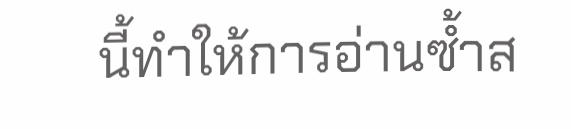นี้ทำให้การอ่านซ้ำส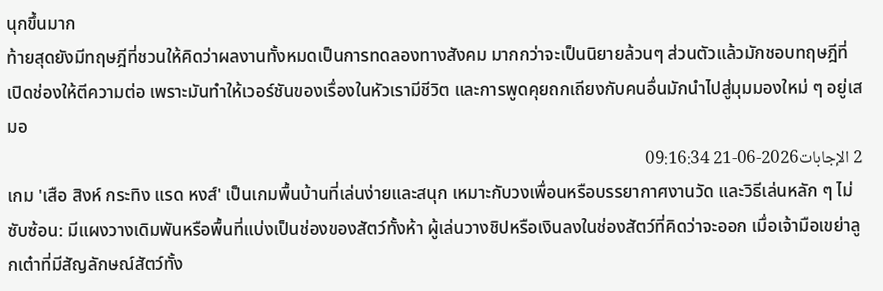นุกขึ้นมาก
ท้ายสุดยังมีทฤษฎีที่ชวนให้คิดว่าผลงานทั้งหมดเป็นการทดลองทางสังคม มากกว่าจะเป็นนิยายล้วนๆ ส่วนตัวแล้วมักชอบทฤษฎีที่เปิดช่องให้ตีความต่อ เพราะมันทำให้เวอร์ชันของเรื่องในหัวเรามีชีวิต และการพูดคุยถกเถียงกับคนอื่นมักนำไปสู่มุมมองใหม่ ๆ อยู่เสมอ
2 الإجابات2026-06-21 09:16:34
เกม 'เสือ สิงห์ กระทิง แรด หงส์' เป็นเกมพื้นบ้านที่เล่นง่ายและสนุก เหมาะกับวงเพื่อนหรือบรรยากาศงานวัด และวิธีเล่นหลัก ๆ ไม่ซับซ้อน: มีแผงวางเดิมพันหรือพื้นที่แบ่งเป็นช่องของสัตว์ทั้งห้า ผู้เล่นวางชิปหรือเงินลงในช่องสัตว์ที่คิดว่าจะออก เมื่อเจ้ามือเขย่าลูกเต๋าที่มีสัญลักษณ์สัตว์ทั้ง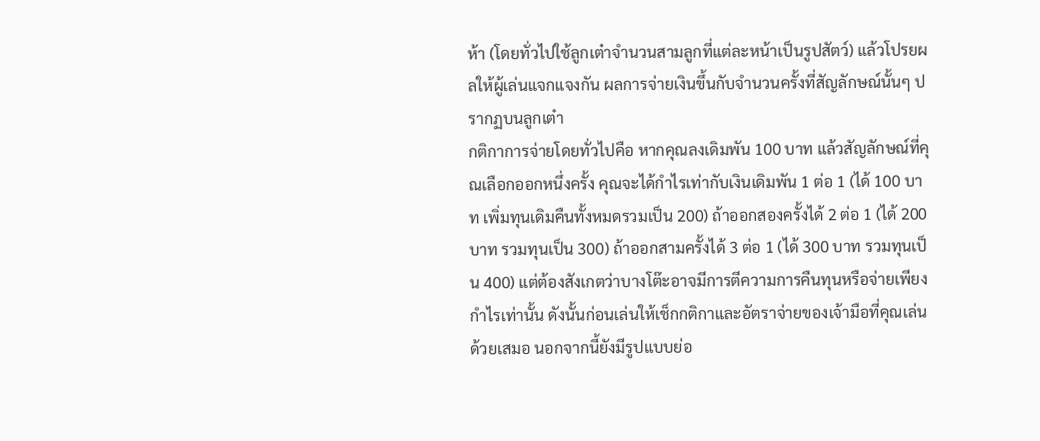ห้า (โดยทั่วไปใช้ลูกเต๋าจำนวนสามลูกที่แต่ละหน้าเป็นรูปสัตว์) แล้วโปรยผลให้ผู้เล่นแจกแจงกัน ผลการจ่ายเงินขึ้นกับจำนวนครั้งที่สัญลักษณ์นั้นๆ ปรากฏบนลูกเต๋า
กติกาการจ่ายโดยทั่วไปคือ หากคุณลงเดิมพัน 100 บาท แล้วสัญลักษณ์ที่คุณเลือกออกหนึ่งครั้ง คุณจะได้กำไรเท่ากับเงินเดิมพัน 1 ต่อ 1 (ได้ 100 บาท เพิ่มทุนเดิมคืนทั้งหมดรวมเป็น 200) ถ้าออกสองครั้งได้ 2 ต่อ 1 (ได้ 200 บาท รวมทุนเป็น 300) ถ้าออกสามครั้งได้ 3 ต่อ 1 (ได้ 300 บาท รวมทุนเป็น 400) แต่ต้องสังเกตว่าบางโต๊ะอาจมีการตีความการคืนทุนหรือจ่ายเพียงกำไรเท่านั้น ดังนั้นก่อนเล่นให้เช็กกติกาและอัตราจ่ายของเจ้ามือที่คุณเล่นด้วยเสมอ นอกจากนี้ยังมีรูปแบบย่อ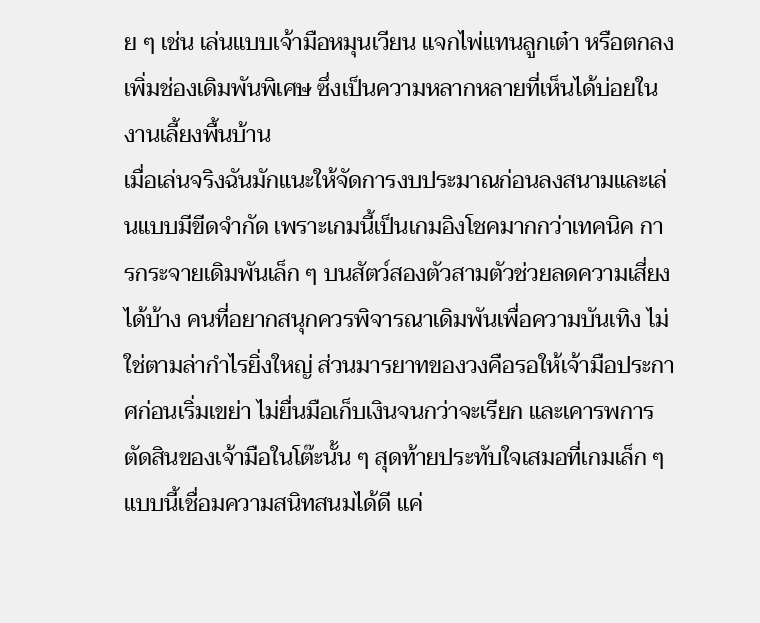ย ๆ เช่น เล่นแบบเจ้ามือหมุนเวียน แจกไพ่แทนลูกเต๋า หรือตกลงเพิ่มช่องเดิมพันพิเศษ ซึ่งเป็นความหลากหลายที่เห็นได้บ่อยในงานเลี้ยงพื้นบ้าน
เมื่อเล่นจริงฉันมักแนะให้จัดการงบประมาณก่อนลงสนามและเล่นแบบมีขีดจำกัด เพราะเกมนี้เป็นเกมอิงโชคมากกว่าเทคนิค การกระจายเดิมพันเล็ก ๆ บนสัตว์สองตัวสามตัวช่วยลดความเสี่ยงได้บ้าง คนที่อยากสนุกควรพิจารณาเดิมพันเพื่อความบันเทิง ไม่ใช่ตามล่ากำไรยิ่งใหญ่ ส่วนมารยาทของวงคือรอให้เจ้ามือประกาศก่อนเริ่มเขย่า ไม่ยื่นมือเก็บเงินจนกว่าจะเรียก และเคารพการตัดสินของเจ้ามือในโต๊ะนั้น ๆ สุดท้ายประทับใจเสมอที่เกมเล็ก ๆ แบบนี้เชื่อมความสนิทสนมได้ดี แค่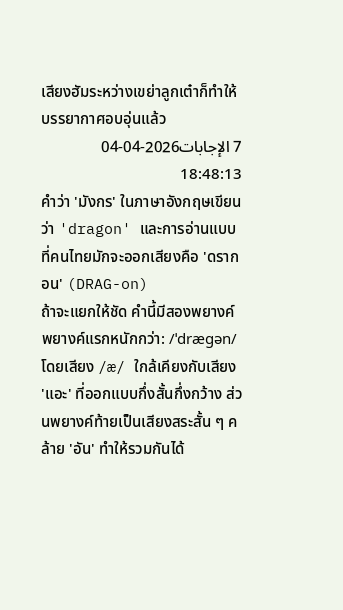เสียงฮัมระหว่างเขย่าลูกเต๋าก็ทำให้บรรยากาศอบอุ่นแล้ว
7 الإجابات2026-04-04 18:48:13
คำว่า 'มังกร' ในภาษาอังกฤษเขียนว่า 'dragon' และการอ่านแบบที่คนไทยมักจะออกเสียงคือ 'ดรากอน' (DRAG-on)
ถ้าจะแยกให้ชัด คำนี้มีสองพยางค์ พยางค์แรกหนักกว่า: /ˈdræɡən/ โดยเสียง /æ/ ใกล้เคียงกับเสียง 'แอะ' ที่ออกแบบกึ่งสั้นกึ่งกว้าง ส่วนพยางค์ท้ายเป็นเสียงสระสั้น ๆ คล้าย 'อัน' ทำให้รวมกันได้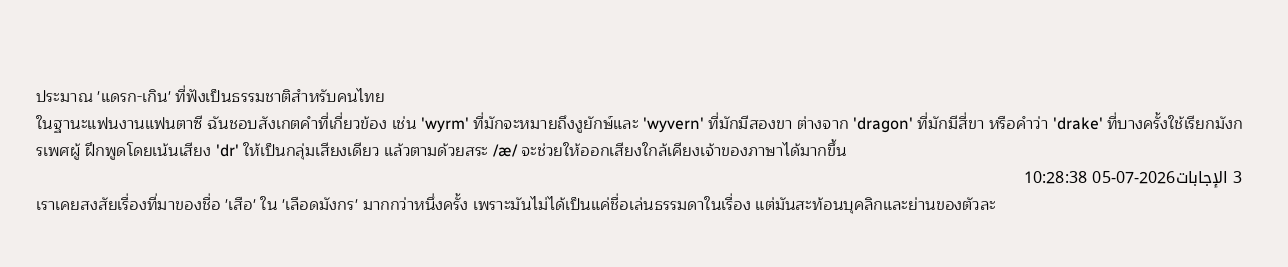ประมาณ 'แดรก-เกิน' ที่ฟังเป็นธรรมชาติสำหรับคนไทย
ในฐานะแฟนงานแฟนตาซี ฉันชอบสังเกตคำที่เกี่ยวข้อง เช่น 'wyrm' ที่มักจะหมายถึงงูยักษ์และ 'wyvern' ที่มักมีสองขา ต่างจาก 'dragon' ที่มักมีสี่ขา หรือคำว่า 'drake' ที่บางครั้งใช้เรียกมังกรเพศผู้ ฝึกพูดโดยเน้นเสียง 'dr' ให้เป็นกลุ่มเสียงเดียว แล้วตามด้วยสระ /æ/ จะช่วยให้ออกเสียงใกล้เคียงเจ้าของภาษาได้มากขึ้น
3 الإجابات2026-07-05 10:28:38
เราเคยสงสัยเรื่องที่มาของชื่อ 'เสือ' ใน 'เลือดมังกร' มากกว่าหนึ่งครั้ง เพราะมันไม่ได้เป็นแค่ชื่อเล่นธรรมดาในเรื่อง แต่มันสะท้อนบุคลิกและย่านของตัวละ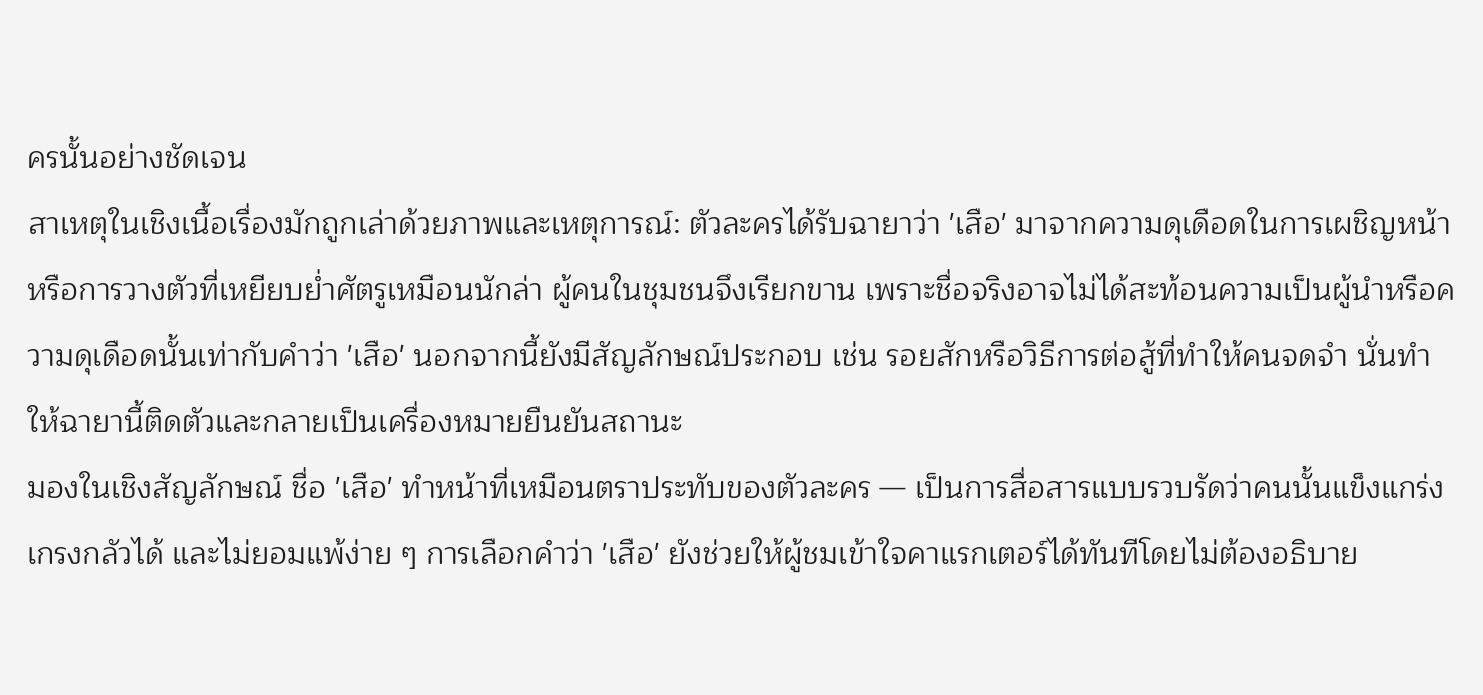ครนั้นอย่างชัดเจน
สาเหตุในเชิงเนื้อเรื่องมักถูกเล่าด้วยภาพและเหตุการณ์: ตัวละครได้รับฉายาว่า 'เสือ' มาจากความดุเดือดในการเผชิญหน้าหรือการวางตัวที่เหยียบย่ำศัตรูเหมือนนักล่า ผู้คนในชุมชนจึงเรียกขาน เพราะชื่อจริงอาจไม่ได้สะท้อนความเป็นผู้นำหรือความดุเดือดนั้นเท่ากับคำว่า 'เสือ' นอกจากนี้ยังมีสัญลักษณ์ประกอบ เช่น รอยสักหรือวิธีการต่อสู้ที่ทำให้คนจดจำ นั่นทำให้ฉายานี้ติดตัวและกลายเป็นเครื่องหมายยืนยันสถานะ
มองในเชิงสัญลักษณ์ ชื่อ 'เสือ' ทำหน้าที่เหมือนตราประทับของตัวละคร — เป็นการสื่อสารแบบรวบรัดว่าคนนั้นแข็งแกร่ง เกรงกลัวได้ และไม่ยอมแพ้ง่าย ๆ การเลือกคำว่า 'เสือ' ยังช่วยให้ผู้ชมเข้าใจคาแรกเตอร์ได้ทันทีโดยไม่ต้องอธิบาย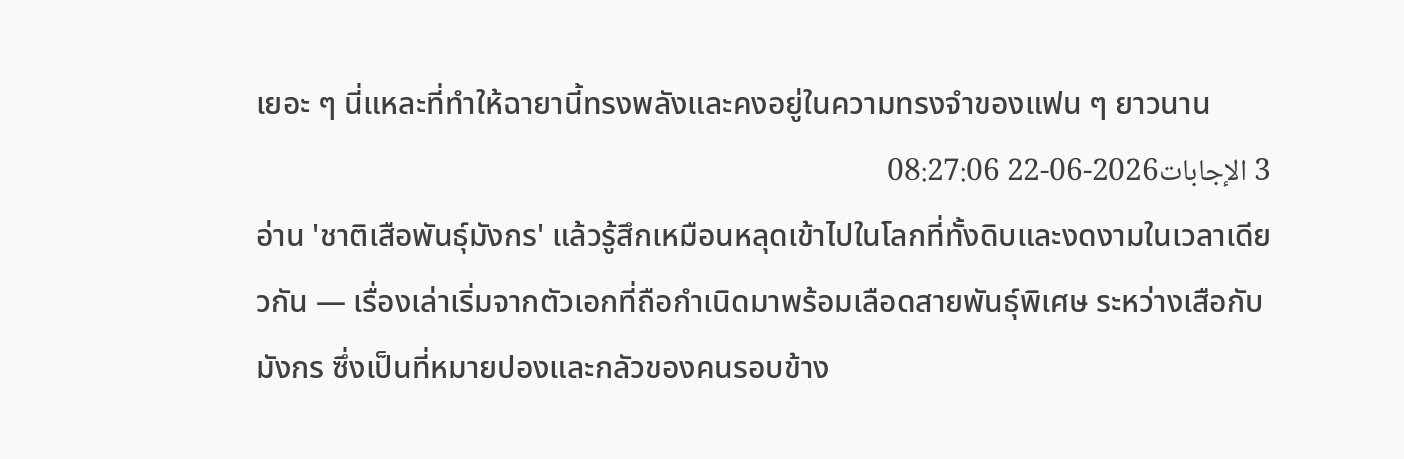เยอะ ๆ นี่แหละที่ทำให้ฉายานี้ทรงพลังและคงอยู่ในความทรงจำของแฟน ๆ ยาวนาน
3 الإجابات2026-06-22 08:27:06
อ่าน 'ชาติเสือพันธุ์มังกร' แล้วรู้สึกเหมือนหลุดเข้าไปในโลกที่ทั้งดิบและงดงามในเวลาเดียวกัน — เรื่องเล่าเริ่มจากตัวเอกที่ถือกำเนิดมาพร้อมเลือดสายพันธุ์พิเศษ ระหว่างเสือกับมังกร ซึ่งเป็นที่หมายปองและกลัวของคนรอบข้าง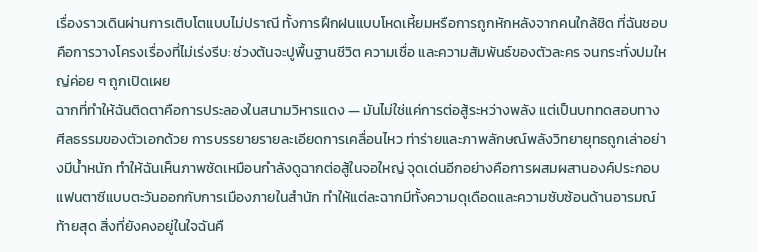เรื่องราวเดินผ่านการเติบโตแบบไม่ปราณี ทั้งการฝึกฝนแบบโหดเหี้ยมหรือการถูกหักหลังจากคนใกล้ชิด ที่ฉันชอบคือการวางโครงเรื่องที่ไม่เร่งรีบ: ช่วงต้นจะปูพื้นฐานชีวิต ความเชื่อ และความสัมพันธ์ของตัวละคร จนกระทั่งปมใหญ่ค่อย ๆ ถูกเปิดเผย
ฉากที่ทำให้ฉันติดตาคือการประลองในสนามวิหารแดง — มันไม่ใช่แค่การต่อสู้ระหว่างพลัง แต่เป็นบททดสอบทางศีลธรรมของตัวเอกด้วย การบรรยายรายละเอียดการเคลื่อนไหว ท่าร่ายและภาพลักษณ์พลังวิทยายุทธถูกเล่าอย่างมีน้ำหนัก ทำให้ฉันเห็นภาพชัดเหมือนกำลังดูฉากต่อสู้ในจอใหญ่ จุดเด่นอีกอย่างคือการผสมผสานองค์ประกอบแฟนตาซีแบบตะวันออกกับการเมืองภายในสำนัก ทำให้แต่ละฉากมีทั้งความดุเดือดและความซับซ้อนด้านอารมณ์
ท้ายสุด สิ่งที่ยังคงอยู่ในใจฉันคื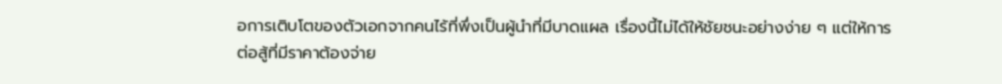อการเติบโตของตัวเอกจากคนไร้ที่พึ่งเป็นผู้นำที่มีบาดแผล เรื่องนี้ไม่ได้ให้ชัยชนะอย่างง่าย ๆ แต่ให้การต่อสู้ที่มีราคาต้องจ่าย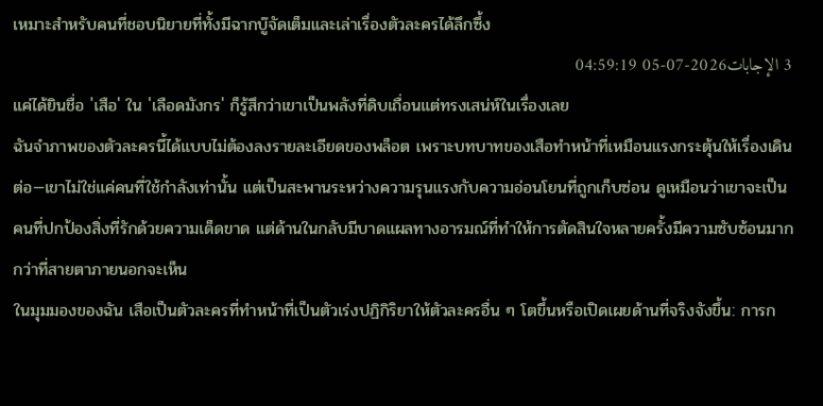เหมาะสำหรับคนที่ชอบนิยายที่ทั้งมีฉากบู๊จัดเต็มและเล่าเรื่องตัวละครได้ลึกซึ้ง
3 الإجابات2026-07-05 04:59:19
แค่ได้ยินชื่อ 'เสือ' ใน 'เลือดมังกร' ก็รู้สึกว่าเขาเป็นพลังที่ดิบเถื่อนแต่ทรงเสน่ห์ในเรื่องเลย
ฉันจำภาพของตัวละครนี้ได้แบบไม่ต้องลงรายละเอียดของพล็อต เพราะบทบาทของเสือทำหน้าที่เหมือนแรงกระตุ้นให้เรื่องเดินต่อ—เขาไม่ใช่แค่คนที่ใช้กำลังเท่านั้น แต่เป็นสะพานระหว่างความรุนแรงกับความอ่อนโยนที่ถูกเก็บซ่อน ดูเหมือนว่าเขาจะเป็นคนที่ปกป้องสิ่งที่รักด้วยความเด็ดขาด แต่ด้านในกลับมีบาดแผลทางอารมณ์ที่ทำให้การตัดสินใจหลายครั้งมีความซับซ้อนมากกว่าที่สายตาภายนอกจะเห็น
ในมุมมองของฉัน เสือเป็นตัวละครที่ทำหน้าที่เป็นตัวเร่งปฏิกิริยาให้ตัวละครอื่น ๆ โตขึ้นหรือเปิดเผยด้านที่จริงจังขึ้น: การก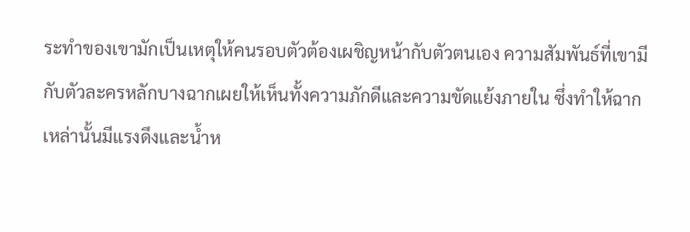ระทำของเขามักเป็นเหตุให้คนรอบตัวต้องเผชิญหน้ากับตัวตนเอง ความสัมพันธ์ที่เขามีกับตัวละครหลักบางฉากเผยให้เห็นทั้งความภักดีและความขัดแย้งภายใน ซึ่งทำให้ฉากเหล่านั้นมีแรงดึงและน้ำห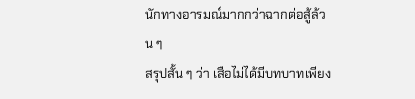นักทางอารมณ์มากกว่าฉากต่อสู้ล้วน ๆ
สรุปสั้น ๆ ว่า เสือไม่ได้มีบทบาทเพียง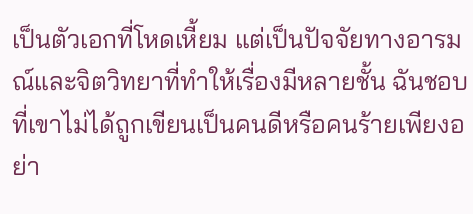เป็นตัวเอกที่โหดเหี้ยม แต่เป็นปัจจัยทางอารมณ์และจิตวิทยาที่ทำให้เรื่องมีหลายชั้น ฉันชอบที่เขาไม่ได้ถูกเขียนเป็นคนดีหรือคนร้ายเพียงอย่า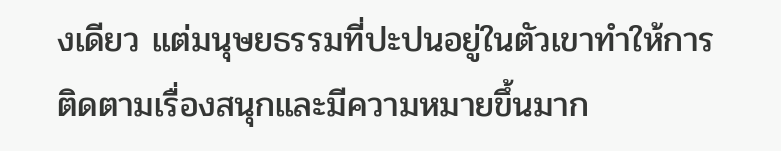งเดียว แต่มนุษยธรรมที่ปะปนอยู่ในตัวเขาทำให้การติดตามเรื่องสนุกและมีความหมายขึ้นมาก